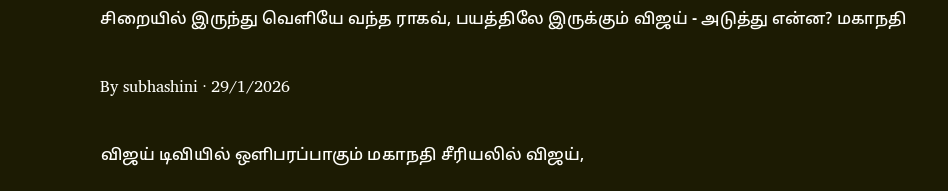சிறையில் இருந்து வெளியே வந்த ராகவ், பயத்திலே இருக்கும் விஜய் - அடுத்து என்ன? மகாநதி

By subhashini · 29/1/2026

விஜய் டிவியில் ஒளிபரப்பாகும் மகாநதி சீரியலில் விஜய்,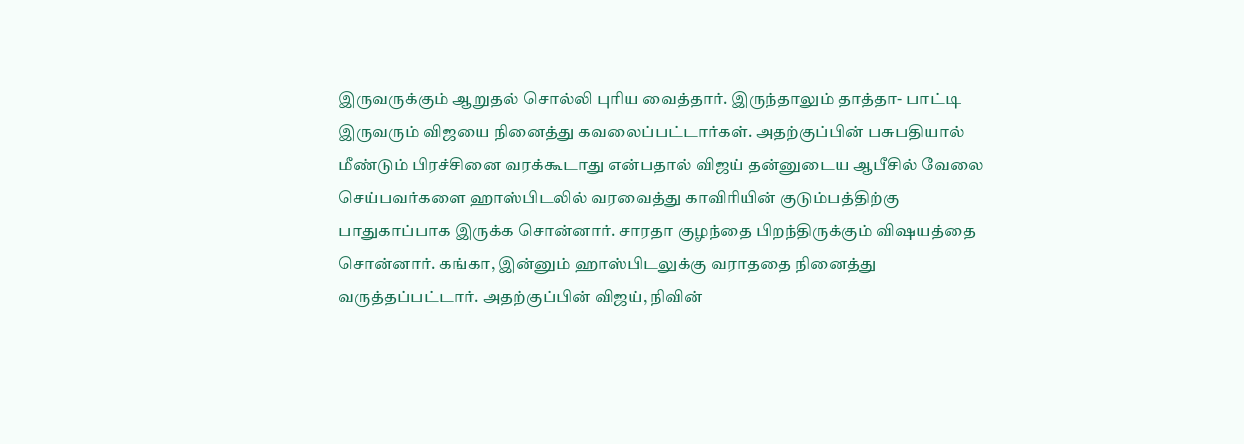இருவருக்கும் ஆறுதல் சொல்லி புரிய வைத்தார். இருந்தாலும் தாத்தா- பாட்டி இருவரும் விஜயை நினைத்து கவலைப்பட்டார்கள். அதற்குப்பின் பசுபதியால் மீண்டும் பிரச்சினை வரக்கூடாது என்பதால் விஜய் தன்னுடைய ஆபீசில் வேலை செய்பவர்களை ஹாஸ்பிடலில் வரவைத்து காவிரியின் குடும்பத்திற்கு பாதுகாப்பாக இருக்க சொன்னார். சாரதா குழந்தை பிறந்திருக்கும் விஷயத்தை சொன்னார். கங்கா, இன்னும் ஹாஸ்பிடலுக்கு வராததை நினைத்து வருத்தப்பட்டார். அதற்குப்பின் விஜய், நிவின்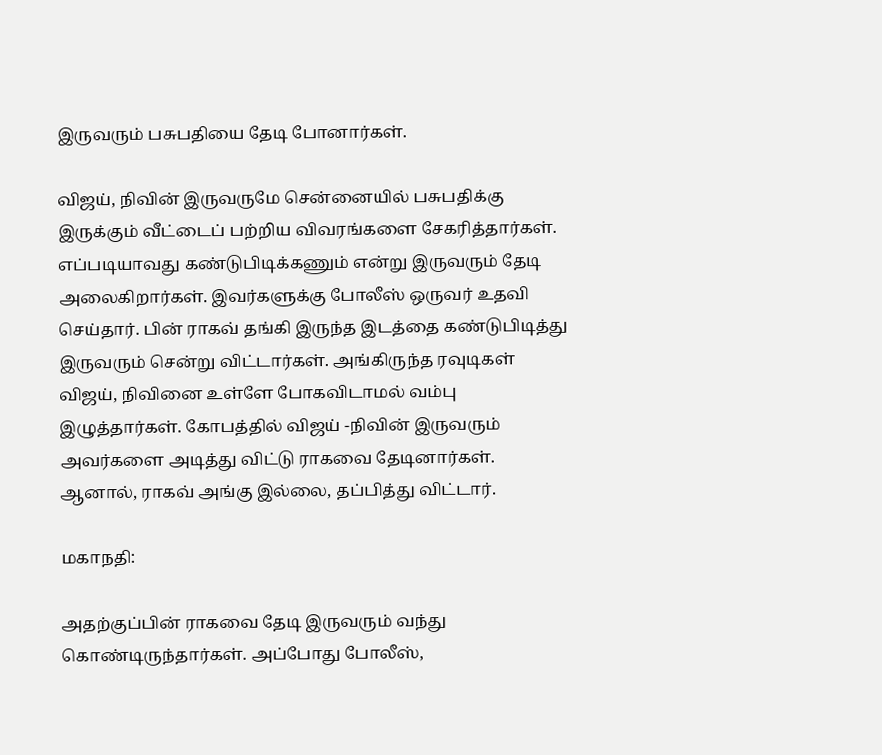இருவரும் பசுபதியை தேடி போனார்கள்.

விஜய், நிவின் இருவருமே சென்னையில் பசுபதிக்கு இருக்கும் வீட்டைப் பற்றிய விவரங்களை சேகரித்தார்கள். எப்படியாவது கண்டுபிடிக்கணும் என்று இருவரும் தேடி அலைகிறார்கள். இவர்களுக்கு போலீஸ் ஒருவர் உதவி செய்தார். பின் ராகவ் தங்கி இருந்த இடத்தை கண்டுபிடித்து இருவரும் சென்று விட்டார்கள். அங்கிருந்த ரவுடிகள் விஜய், நிவினை உள்ளே போகவிடாமல் வம்பு இழுத்தார்கள். கோபத்தில் விஜய் -நிவின் இருவரும் அவர்களை அடித்து விட்டு ராகவை தேடினார்கள். ஆனால், ராகவ் அங்கு இல்லை, தப்பித்து விட்டார்.

மகாநதி:

அதற்குப்பின் ராகவை தேடி இருவரும் வந்து கொண்டிருந்தார்கள். அப்போது போலீஸ்,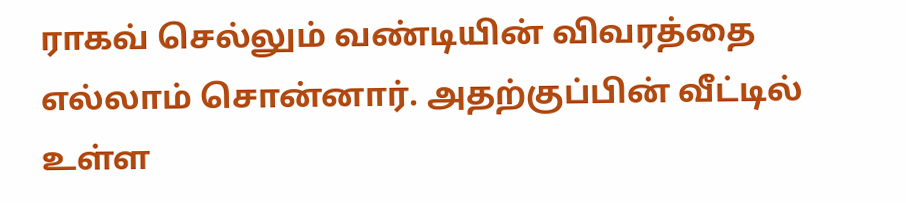ராகவ் செல்லும் வண்டியின் விவரத்தை எல்லாம் சொன்னார். அதற்குப்பின் வீட்டில் உள்ள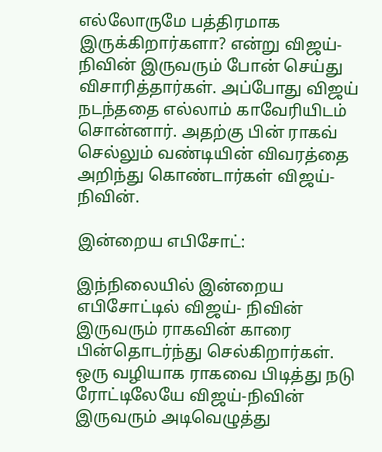எல்லோருமே பத்திரமாக இருக்கிறார்களா? என்று விஜய்- நிவின் இருவரும் போன் செய்து விசாரித்தார்கள். அப்போது விஜய் நடந்ததை எல்லாம் காவேரியிடம் சொன்னார். அதற்கு பின் ராகவ் செல்லும் வண்டியின் விவரத்தை அறிந்து கொண்டார்கள் விஜய்-நிவின்.

இன்றைய எபிசோட்:

இந்நிலையில் இன்றைய எபிசோட்டில் விஜய்- நிவின் இருவரும் ராகவின் காரை பின்தொடர்ந்து செல்கிறார்கள். ஒரு வழியாக ராகவை பிடித்து நடு ரோட்டிலேயே விஜய்-நிவின் இருவரும் அடிவெழுத்து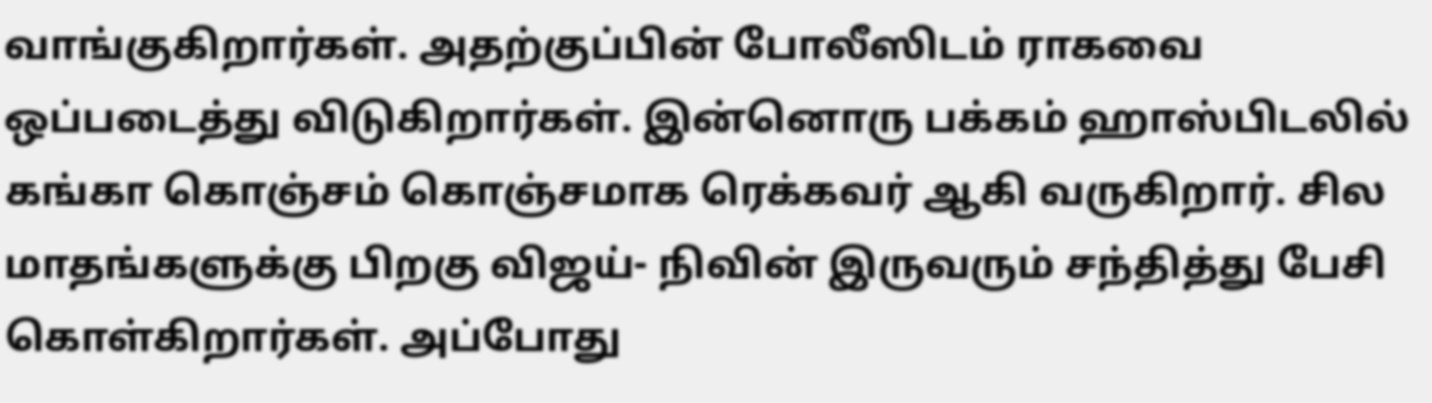வாங்குகிறார்கள். அதற்குப்பின் போலீஸிடம் ராகவை ஒப்படைத்து விடுகிறார்கள். இன்னொரு பக்கம் ஹாஸ்பிடலில் கங்கா கொஞ்சம் கொஞ்சமாக ரெக்கவர் ஆகி வருகிறார். சில மாதங்களுக்கு பிறகு விஜய்- நிவின் இருவரும் சந்தித்து பேசி கொள்கிறார்கள். அப்போது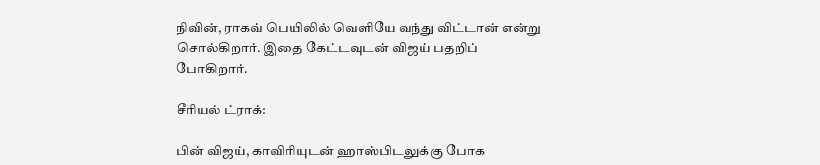நிவின், ராகவ் பெயிலில் வெளியே வந்து விட்டான் என்று சொல்கிறார். இதை கேட்டவுடன் விஜய் பதறிப் போகிறார்.

சீரியல் ட்ராக்:

பின் விஜய், காவிரியுடன் ஹாஸ்பிடலுக்கு போக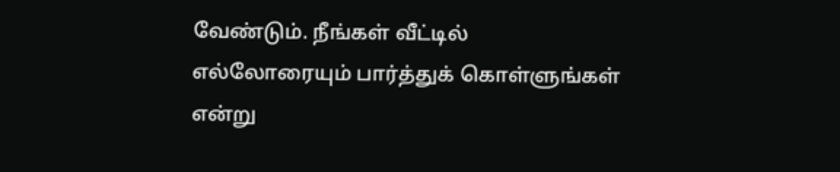வேண்டும். நீங்கள் வீட்டில் எல்லோரையும் பார்த்துக் கொள்ளுங்கள் என்று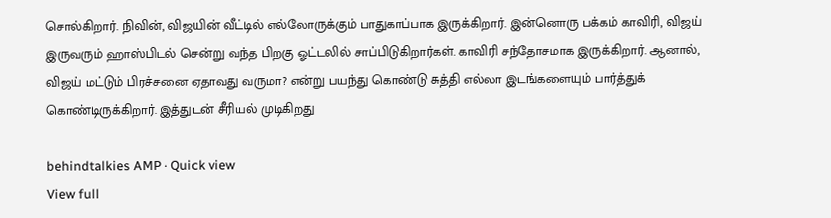சொல்கிறார். நிவின், விஜயின் வீட்டில் எல்லோருக்கும் பாதுகாப்பாக இருக்கிறார். இன்னொரு பக்கம் காவிரி, விஜய் இருவரும் ஹாஸ்பிடல் சென்று வந்த பிறகு ஓட்டலில் சாப்பிடுகிறார்கள். காவிரி சந்தோசமாக இருக்கிறார். ஆனால், விஜய் மட்டும் பிரச்சனை ஏதாவது வருமா? என்று பயந்து கொண்டு சுத்தி எல்லா இடங்களையும் பார்த்துக் கொண்டிருக்கிறார். இத்துடன் சீரியல் முடிகிறது

behindtalkies AMP · Quick view
View full